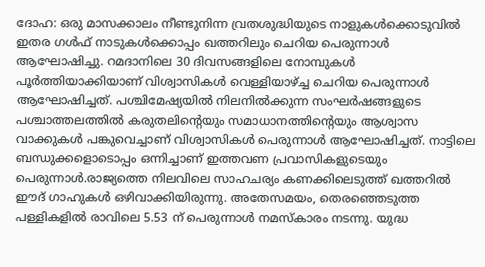ദോഹ: ഒരു മാസക്കാലം നീണ്ടുനിന്ന വ്രതശുദ്ധിയുടെ നാളുകൾക്കൊടുവിൽ ഇതര ഗൾഫ് നാടുകൾക്കൊപ്പം ഖത്തറിലും ചെറിയ പെരുന്നാൾ ആഘോഷിച്ചു. റമദാനിലെ 30 ദിവസങ്ങളിലെ നോമ്പുകൾ പൂർത്തിയാക്കിയാണ് വിശ്വാസികൾ വെള്ളിയാഴ്ച്ച ചെറിയ പെരുന്നാൾ ആഘോഷിച്ചത്. പശ്ചിമേഷ്യയിൽ നിലനിൽക്കുന്ന സംഘർഷങ്ങളുടെ പശ്ചാത്തലത്തിൽ കരുതലിന്റെയും സമാധാനത്തിന്റെയും ആശ്വാസ വാക്കുകൾ പങ്കുവെച്ചാണ് വിശ്വാസികൾ പെരുന്നാൾ ആഘോഷിച്ചത്. നാട്ടിലെ ബന്ധുക്കളൊടൊപ്പം ഒന്നിച്ചാണ് ഇത്തവണ പ്രവാസികളുടെയും പെരുന്നാൾ.രാജ്യത്തെ നിലവിലെ സാഹചര്യം കണക്കിലെടുത്ത് ഖത്തറിൽ ഈദ് ഗാഹുകൾ ഒഴിവാക്കിയിരുന്നു. അതേസമയം, തെരഞ്ഞെടുത്ത പള്ളികളിൽ രാവിലെ 5.53 ന് പെരുന്നാൾ നമസ്കാരം നടന്നു. യുദ്ധ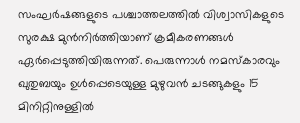സംഘർഷങ്ങളുടെ പശ്ചാത്തലത്തിൽ വിശ്വാസികളുടെ സുരക്ഷ മുൻനിർത്തിയാണ് ക്രമീകരണങ്ങൾ ഏർപ്പെടുത്തിയിരുന്നത്. പെരുന്നാൾ നമസ്കാരവും ഖുതുബയും ഉൾപ്പെടെയുള്ള മുഴുവൻ ചടങ്ങുകളും 15 മിനിറ്റിനുള്ളിൽ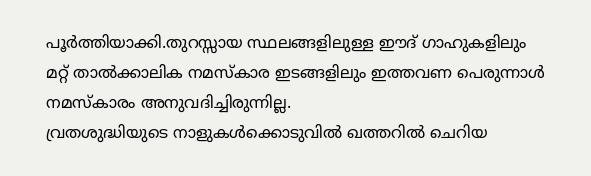പൂർത്തിയാക്കി.തുറസ്സായ സ്ഥലങ്ങളിലുള്ള ഈദ് ഗാഹുകളിലും മറ്റ് താൽക്കാലിക നമസ്കാര ഇടങ്ങളിലും ഇത്തവണ പെരുന്നാൾ നമസ്കാരം അനുവദിച്ചിരുന്നില്ല.
വ്രതശുദ്ധിയുടെ നാളുകൾക്കൊടുവിൽ ഖത്തറിൽ ചെറിയ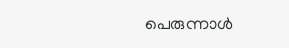പെരുന്നാൾ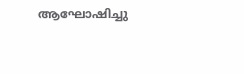ആഘോഷിച്ചു